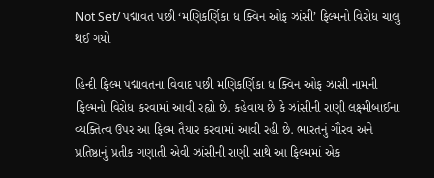Not Set/ પદ્માવત પછી ‘મણિકર્ણિકા ધ ક્વિન ઓફ ઝાંસી’ ફિલ્મનો વિરોધ ચાલુ થઈ ગયો

હિન્દી ફિલ્મ પદ્માવતના વિવાદ પછી મણિકર્ણિકા ધ ક્વિન ઓફ ઝાસી નામની  ફિલ્મનો વિરોધ કરવામાં આવી રહ્યો છે. કહેવાય છે કે ઝાંસીની રાણી લક્ષ્મીબાઈના વ્યક્તિત્વ ઉપર આ ફિલ્મ તૈયાર કરવામાં આવી રહી છે. ભારતનું ગૌરવ અને પ્રતિષ્ઠાનું પ્રતીક ગણાતી એવી ઝાંસીની રાણી સાથે આ ફિલ્મમાં એક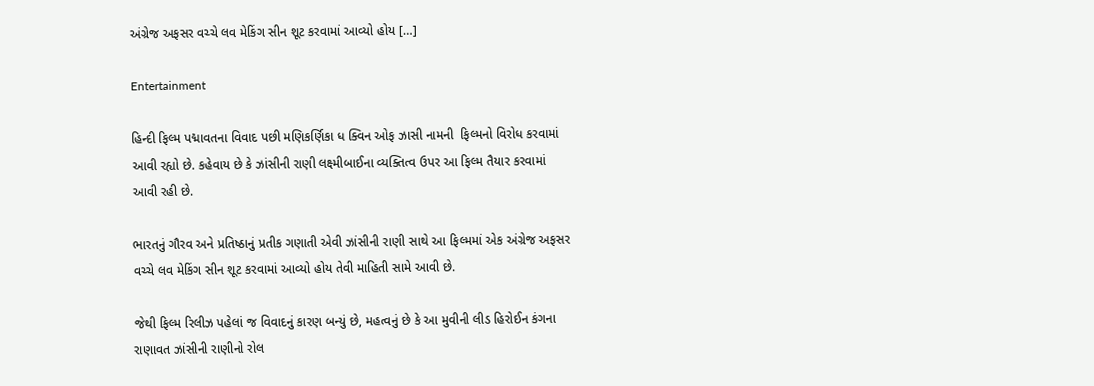અંગ્રેજ અફસર વચ્ચે લવ મેકિંગ સીન શૂટ કરવામાં આવ્યો હોય […]

Entertainment

હિન્દી ફિલ્મ પદ્માવતના વિવાદ પછી મણિકર્ણિકા ધ ક્વિન ઓફ ઝાસી નામની  ફિલ્મનો વિરોધ કરવામાં આવી રહ્યો છે. કહેવાય છે કે ઝાંસીની રાણી લક્ષ્મીબાઈના વ્યક્તિત્વ ઉપર આ ફિલ્મ તૈયાર કરવામાં આવી રહી છે.

ભારતનું ગૌરવ અને પ્રતિષ્ઠાનું પ્રતીક ગણાતી એવી ઝાંસીની રાણી સાથે આ ફિલ્મમાં એક અંગ્રેજ અફસર વચ્ચે લવ મેકિંગ સીન શૂટ કરવામાં આવ્યો હોય તેવી માહિતી સામે આવી છે.

જેથી ફિલ્મ રિલીઝ પહેલાં જ વિવાદનું કારણ બન્યું છે, મહત્વનું છે કે આ મુવીની લીડ હિરોઈન કંગના રાણાવત ઝાંસીની રાણીનો રોલ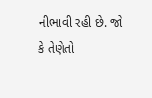નીભાવી રહી છે. જો કે તેણેતો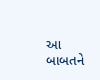આ બાબતને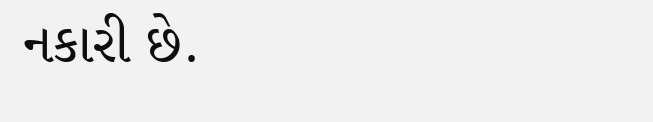નકારી છે.